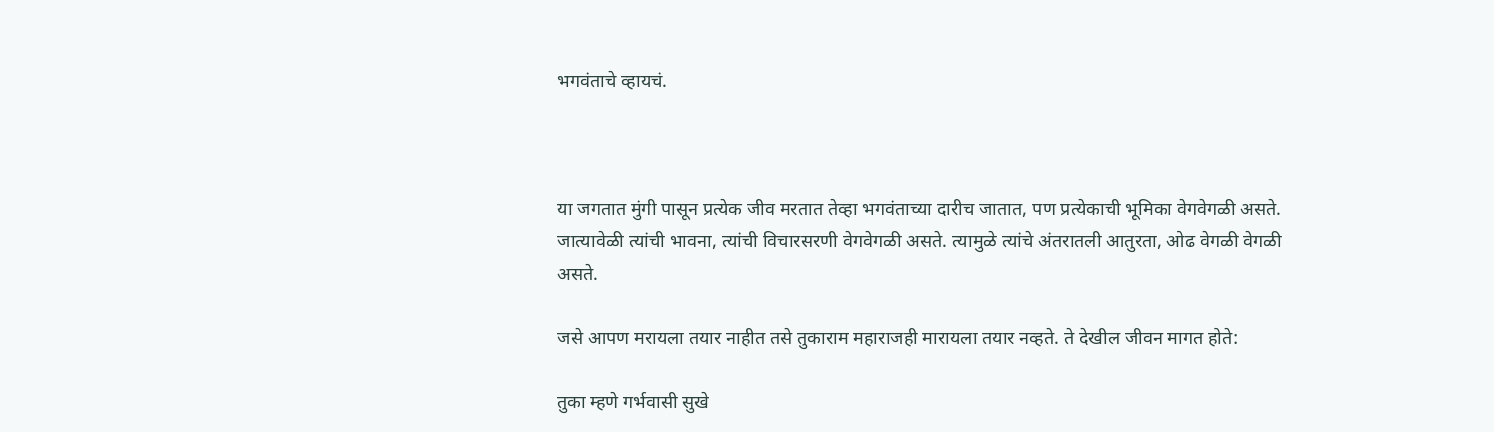भगवंताचे व्हायचं.



या जगतात मुंगी पासून प्रत्येक जीव मरतात तेव्हा भगवंताच्या दारीच जातात, पण प्रत्येकाची भूमिका वेगवेगळी असते. जात्यावेळी त्यांची भावना, त्यांची विचारसरणी वेगवेगळी असते. त्यामुळे त्यांचे अंतरातली आतुरता, ओढ वेगळी वेगळी असते.

जसे आपण मरायला तयार नाहीत तसे तुकाराम महाराजही मारायला तयार नव्हते. ते देखील जीवन मागत होते:

तुका म्हणे गर्भवासी सुखे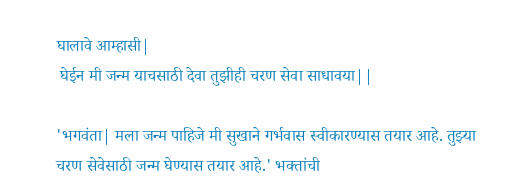घालावे आम्हासी|
 घेईन मी जन्म याचसाठी देवा तुझीही चरण सेवा साधावया||

'भगवंता| मला जन्म पाहिजे मी सुखाने गर्भवास स्वीकारण्यास तयार आहे. तुझ्या चरण सेवेसाठी जन्म घेण्यास तयार आहे.' भक्तांची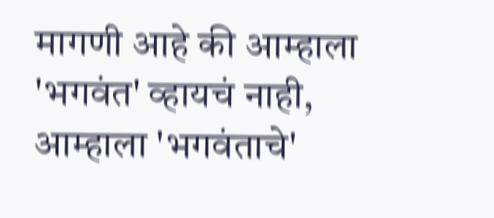मागणी आहे की आम्हाला 'भगवंत' व्हायचं नाही, आम्हाला 'भगवंताचे'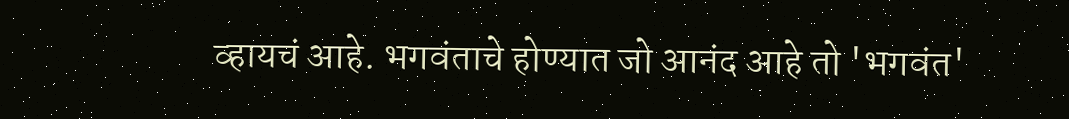व्हायचं आहे. भगवंताचे होण्यात जो आनंद आहे तो 'भगवंत'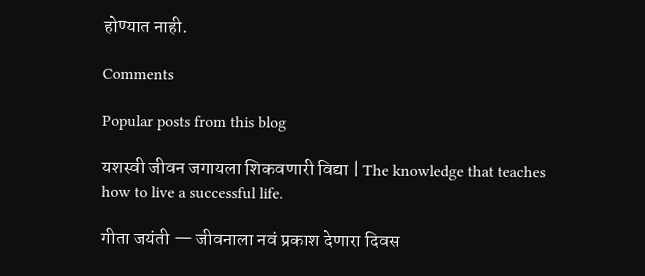होण्यात नाही.

Comments

Popular posts from this blog

यशस्वी जीवन जगायला शिकवणारी विद्या | The knowledge that teaches how to live a successful life.

गीता जयंती — जीवनाला नवं प्रकाश देणारा दिवस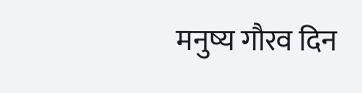मनुष्य गौरव दिन